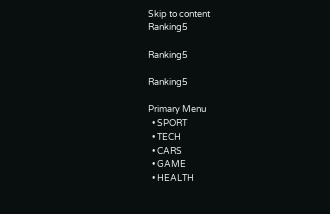Skip to content
Ranking5

Ranking5

Ranking5

Primary Menu
  • SPORT
  • TECH
  • CARS
  • GAME
  • HEALTH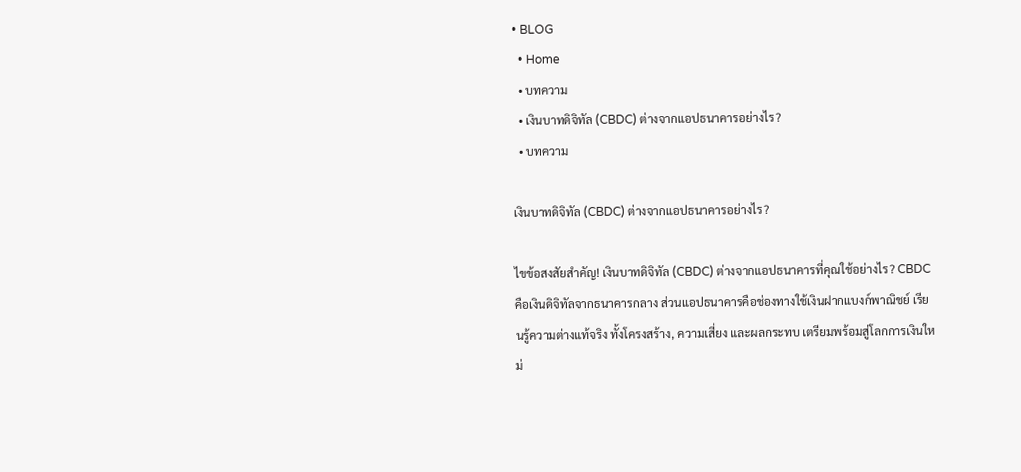• BLOG
  • Home
  • บทความ
  • เงินบาทดิจิทัล (CBDC) ต่างจากแอปธนาคารอย่างไร?
  • บทความ

เงินบาทดิจิทัล (CBDC) ต่างจากแอปธนาคารอย่างไร?

ไขข้อสงสัยสำคัญ! เงินบาทดิจิทัล (CBDC) ต่างจากแอปธนาคารที่คุณใช้อย่างไร? CBDC คือเงินดิจิทัลจากธนาคารกลาง ส่วนแอปธนาคารคือช่องทางใช้เงินฝากแบงก์พาณิชย์ เรียนรู้ความต่างแท้จริง ทั้งโครงสร้าง, ความเสี่ยง และผลกระทบ เตรียมพร้อมสู่โลกการเงินใหม่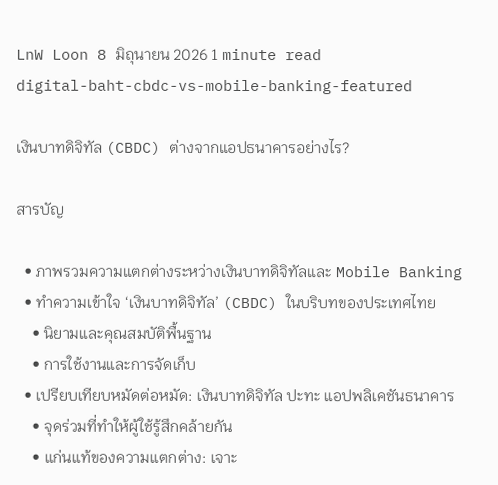LnW Loon 8 มิถุนายน 2026 1 minute read
digital-baht-cbdc-vs-mobile-banking-featured

เงินบาทดิจิทัล (CBDC) ต่างจากแอปธนาคารอย่างไร?

สารบัญ

  • ภาพรวมความแตกต่างระหว่างเงินบาทดิจิทัลและ Mobile Banking
  • ทำความเข้าใจ ‘เงินบาทดิจิทัล’ (CBDC) ในบริบทของประเทศไทย
    • นิยามและคุณสมบัติพื้นฐาน
    • การใช้งานและการจัดเก็บ
  • เปรียบเทียบหมัดต่อหมัด: เงินบาทดิจิทัล ปะทะ แอปพลิเคชันธนาคาร
    • จุดร่วมที่ทำให้ผู้ใช้รู้สึกคล้ายกัน
    • แก่นแท้ของความแตกต่าง: เจาะ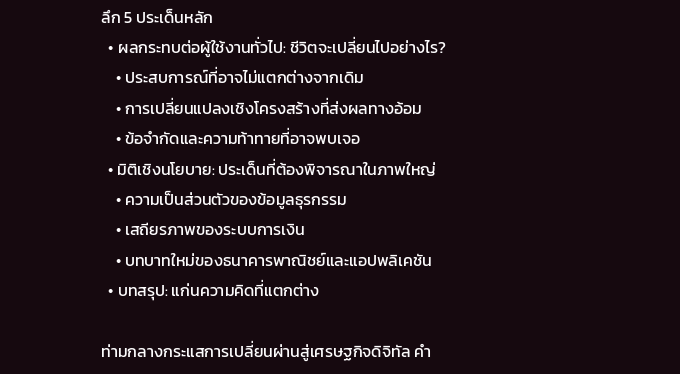ลึก 5 ประเด็นหลัก
  • ผลกระทบต่อผู้ใช้งานทั่วไป: ชีวิตจะเปลี่ยนไปอย่างไร?
    • ประสบการณ์ที่อาจไม่แตกต่างจากเดิม
    • การเปลี่ยนแปลงเชิงโครงสร้างที่ส่งผลทางอ้อม
    • ข้อจำกัดและความท้าทายที่อาจพบเจอ
  • มิติเชิงนโยบาย: ประเด็นที่ต้องพิจารณาในภาพใหญ่
    • ความเป็นส่วนตัวของข้อมูลธุรกรรม
    • เสถียรภาพของระบบการเงิน
    • บทบาทใหม่ของธนาคารพาณิชย์และแอปพลิเคชัน
  • บทสรุป: แก่นความคิดที่แตกต่าง

ท่ามกลางกระแสการเปลี่ยนผ่านสู่เศรษฐกิจดิจิทัล คำ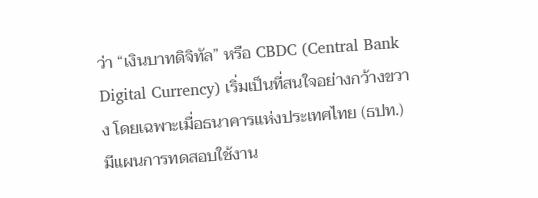ว่า “เงินบาทดิจิทัล” หรือ CBDC (Central Bank Digital Currency) เริ่มเป็นที่สนใจอย่างกว้างขวาง โดยเฉพาะเมื่อธนาคารแห่งประเทศไทย (ธปท.) มีแผนการทดสอบใช้งาน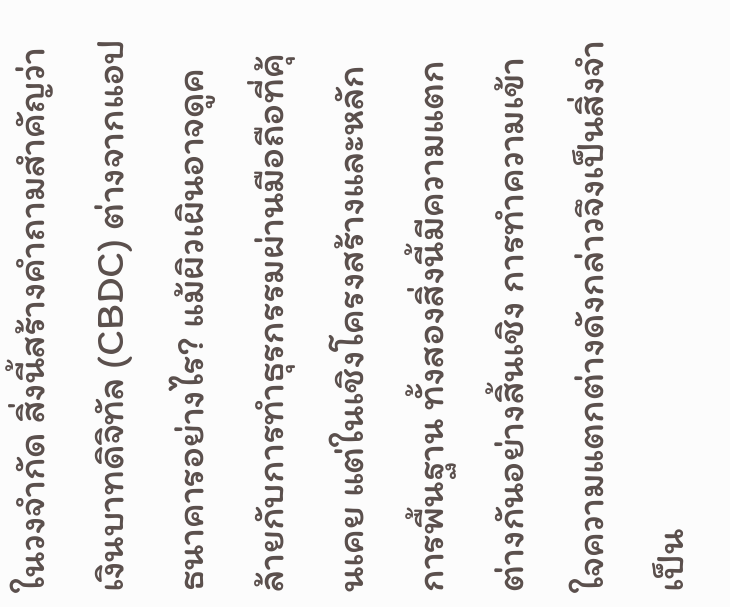ในวงจำกัด สิ่งนี้สร้างคำถามสำคัญว่า เงินบาทดิจิทัล (CBDC) ต่างจากแอปธนาคารอย่างไร? แม้ผิวเผินอาจดูคล้ายกับการทำธุรกรรมผ่านมือถือที่คุ้นเคย แต่ในเชิงโครงสร้างและหลักการพื้นฐาน ทั้งสองสิ่งนี้มีความแตกต่างกันอย่างสิ้นเชิง การทำความเข้าใจความแตกต่างดังกล่าวจึงเป็นสิ่งจำเป็น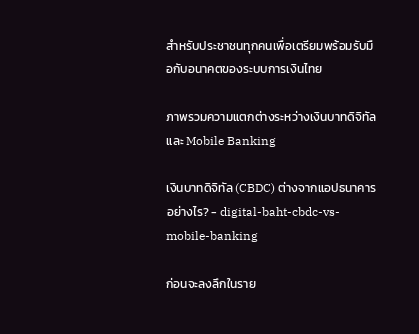สำหรับประชาชนทุกคนเพื่อเตรียมพร้อมรับมือกับอนาคตของระบบการเงินไทย

ภาพรวมความแตกต่างระหว่างเงินบาทดิจิทัลและ Mobile Banking

เงินบาทดิจิทัล (CBDC) ต่างจากแอปธนาคารอย่างไร? - digital-baht-cbdc-vs-mobile-banking

ก่อนจะลงลึกในราย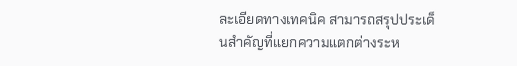ละเอียดทางเทคนิค สามารถสรุปประเด็นสำคัญที่แยกความแตกต่างระห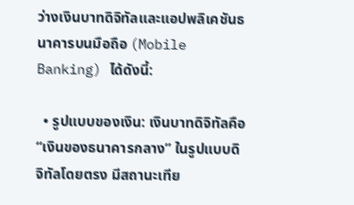ว่างเงินบาทดิจิทัลและแอปพลิเคชันธนาคารบนมือถือ (Mobile Banking) ได้ดังนี้:

  • รูปแบบของเงิน: เงินบาทดิจิทัลคือ “เงินของธนาคารกลาง” ในรูปแบบดิจิทัลโดยตรง มีสถานะเทีย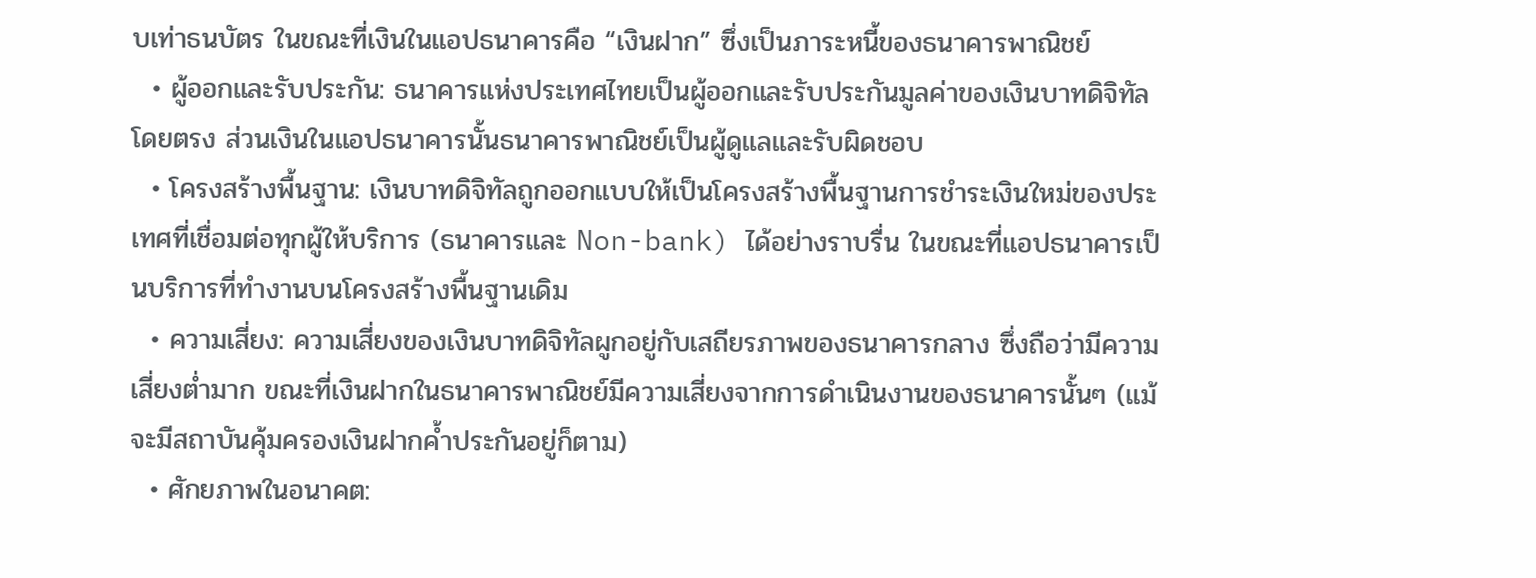บเท่าธนบัตร ในขณะที่เงินในแอปธนาคารคือ “เงินฝาก” ซึ่งเป็นภาระหนี้ของธนาคารพาณิชย์
  • ผู้ออกและรับประกัน: ธนาคารแห่งประเทศไทยเป็นผู้ออกและรับประกันมูลค่าของเงินบาทดิจิทัลโดยตรง ส่วนเงินในแอปธนาคารนั้นธนาคารพาณิชย์เป็นผู้ดูแลและรับผิดชอบ
  • โครงสร้างพื้นฐาน: เงินบาทดิจิทัลถูกออกแบบให้เป็นโครงสร้างพื้นฐานการชำระเงินใหม่ของประเทศที่เชื่อมต่อทุกผู้ให้บริการ (ธนาคารและ Non-bank) ได้อย่างราบรื่น ในขณะที่แอปธนาคารเป็นบริการที่ทำงานบนโครงสร้างพื้นฐานเดิม
  • ความเสี่ยง: ความเสี่ยงของเงินบาทดิจิทัลผูกอยู่กับเสถียรภาพของธนาคารกลาง ซึ่งถือว่ามีความเสี่ยงต่ำมาก ขณะที่เงินฝากในธนาคารพาณิชย์มีความเสี่ยงจากการดำเนินงานของธนาคารนั้นๆ (แม้จะมีสถาบันคุ้มครองเงินฝากค้ำประกันอยู่ก็ตาม)
  • ศักยภาพในอนาคต: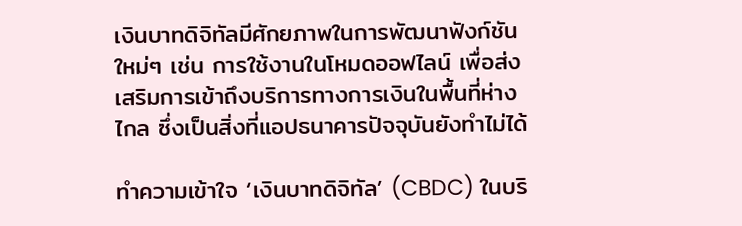เงินบาทดิจิทัลมีศักยภาพในการพัฒนาฟังก์ชันใหม่ๆ เช่น การใช้งานในโหมดออฟไลน์ เพื่อส่งเสริมการเข้าถึงบริการทางการเงินในพื้นที่ห่างไกล ซึ่งเป็นสิ่งที่แอปธนาคารปัจจุบันยังทำไม่ได้

ทำความเข้าใจ ‘เงินบาทดิจิทัล’ (CBDC) ในบริ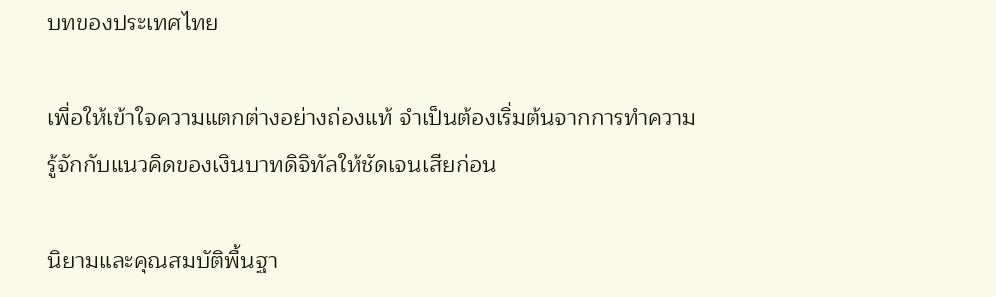บทของประเทศไทย

เพื่อให้เข้าใจความแตกต่างอย่างถ่องแท้ จำเป็นต้องเริ่มต้นจากการทำความรู้จักกับแนวคิดของเงินบาทดิจิทัลให้ชัดเจนเสียก่อน

นิยามและคุณสมบัติพื้นฐา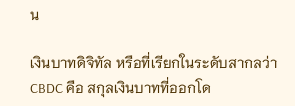น

เงินบาทดิจิทัล หรือที่เรียกในระดับสากลว่า CBDC คือ สกุลเงินบาทที่ออกโด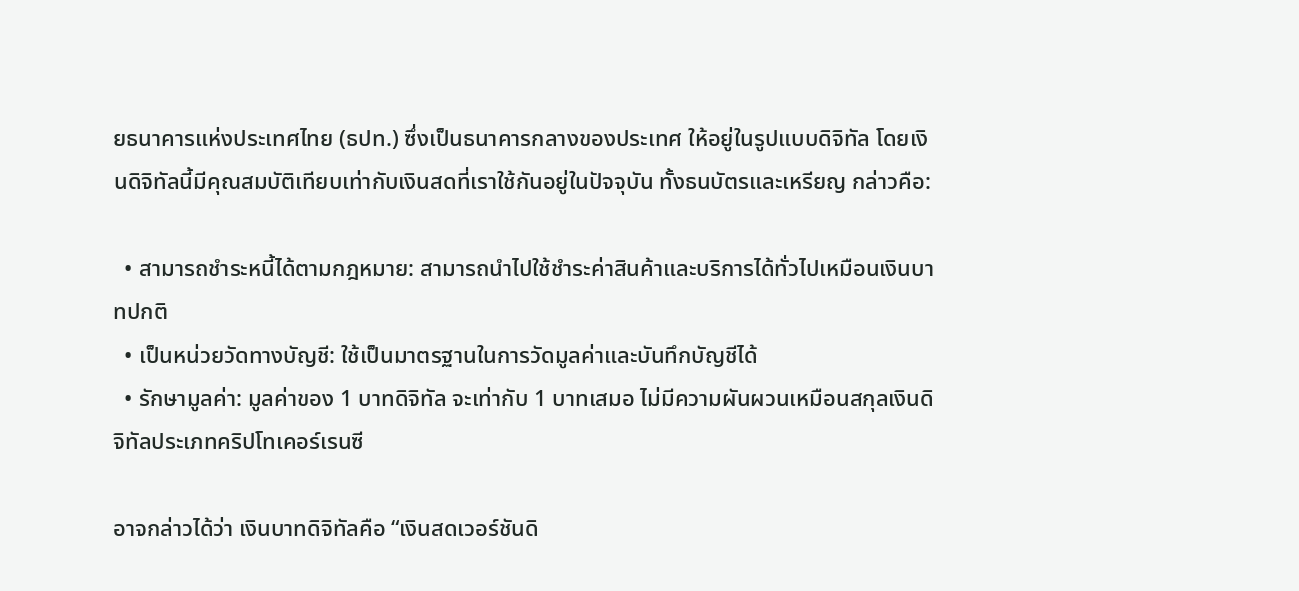ยธนาคารแห่งประเทศไทย (ธปท.) ซึ่งเป็นธนาคารกลางของประเทศ ให้อยู่ในรูปแบบดิจิทัล โดยเงินดิจิทัลนี้มีคุณสมบัติเทียบเท่ากับเงินสดที่เราใช้กันอยู่ในปัจจุบัน ทั้งธนบัตรและเหรียญ กล่าวคือ:

  • สามารถชำระหนี้ได้ตามกฎหมาย: สามารถนำไปใช้ชำระค่าสินค้าและบริการได้ทั่วไปเหมือนเงินบาทปกติ
  • เป็นหน่วยวัดทางบัญชี: ใช้เป็นมาตรฐานในการวัดมูลค่าและบันทึกบัญชีได้
  • รักษามูลค่า: มูลค่าของ 1 บาทดิจิทัล จะเท่ากับ 1 บาทเสมอ ไม่มีความผันผวนเหมือนสกุลเงินดิจิทัลประเภทคริปโทเคอร์เรนซี

อาจกล่าวได้ว่า เงินบาทดิจิทัลคือ “เงินสดเวอร์ชันดิ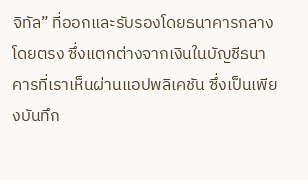จิทัล” ที่ออกและรับรองโดยธนาคารกลางโดยตรง ซึ่งแตกต่างจากเงินในบัญชีธนาคารที่เราเห็นผ่านแอปพลิเคชัน ซึ่งเป็นเพียงบันทึก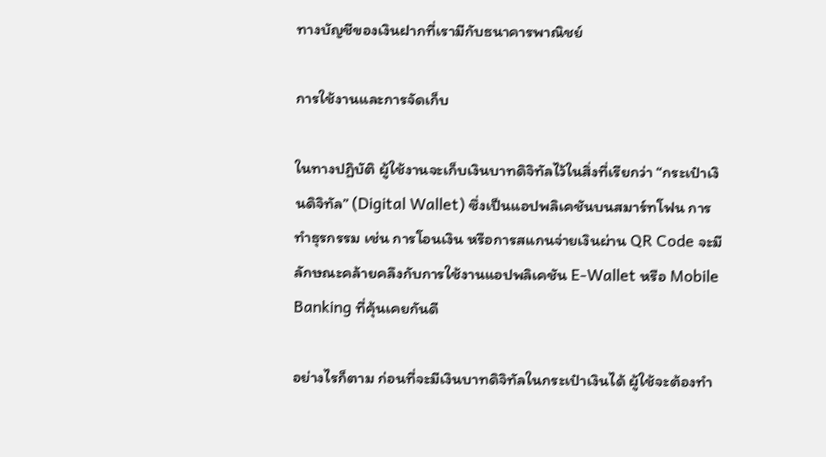ทางบัญชีของเงินฝากที่เรามีกับธนาคารพาณิชย์

การใช้งานและการจัดเก็บ

ในทางปฏิบัติ ผู้ใช้งานจะเก็บเงินบาทดิจิทัลไว้ในสิ่งที่เรียกว่า “กระเป๋าเงินดิจิทัล” (Digital Wallet) ซึ่งเป็นแอปพลิเคชันบนสมาร์ทโฟน การทำธุรกรรม เช่น การโอนเงิน หรือการสแกนจ่ายเงินผ่าน QR Code จะมีลักษณะคล้ายคลึงกับการใช้งานแอปพลิเคชัน E-Wallet หรือ Mobile Banking ที่คุ้นเคยกันดี

อย่างไรก็ตาม ก่อนที่จะมีเงินบาทดิจิทัลในกระเป๋าเงินได้ ผู้ใช้จะต้องทำ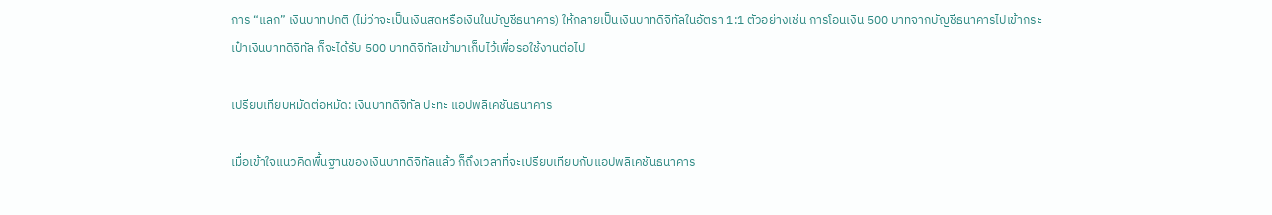การ “แลก” เงินบาทปกติ (ไม่ว่าจะเป็นเงินสดหรือเงินในบัญชีธนาคาร) ให้กลายเป็นเงินบาทดิจิทัลในอัตรา 1:1 ตัวอย่างเช่น การโอนเงิน 500 บาทจากบัญชีธนาคารไปเข้ากระเป๋าเงินบาทดิจิทัล ก็จะได้รับ 500 บาทดิจิทัลเข้ามาเก็บไว้เพื่อรอใช้งานต่อไป

เปรียบเทียบหมัดต่อหมัด: เงินบาทดิจิทัล ปะทะ แอปพลิเคชันธนาคาร

เมื่อเข้าใจแนวคิดพื้นฐานของเงินบาทดิจิทัลแล้ว ก็ถึงเวลาที่จะเปรียบเทียบกับแอปพลิเคชันธนาคาร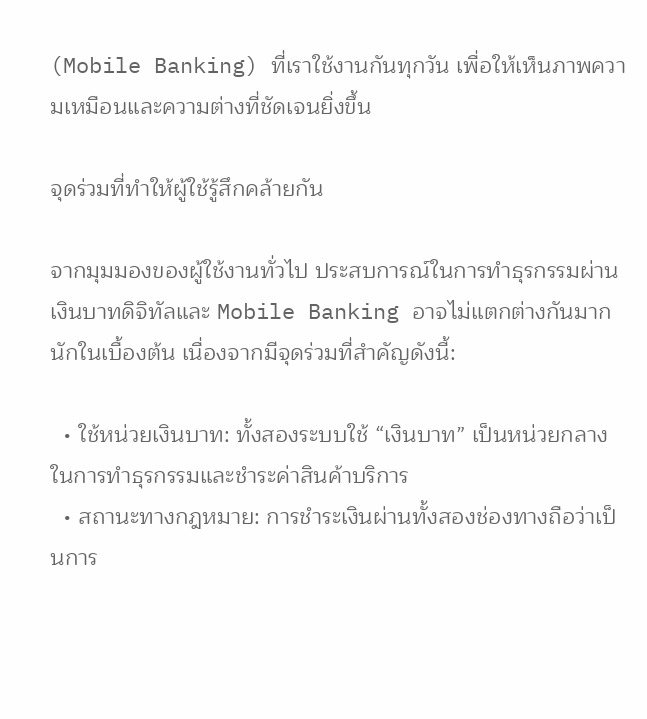(Mobile Banking) ที่เราใช้งานกันทุกวัน เพื่อให้เห็นภาพความเหมือนและความต่างที่ชัดเจนยิ่งขึ้น

จุดร่วมที่ทำให้ผู้ใช้รู้สึกคล้ายกัน

จากมุมมองของผู้ใช้งานทั่วไป ประสบการณ์ในการทำธุรกรรมผ่านเงินบาทดิจิทัลและ Mobile Banking อาจไม่แตกต่างกันมากนักในเบื้องต้น เนื่องจากมีจุดร่วมที่สำคัญดังนี้:

  • ใช้หน่วยเงินบาท: ทั้งสองระบบใช้ “เงินบาท” เป็นหน่วยกลางในการทำธุรกรรมและชำระค่าสินค้าบริการ
  • สถานะทางกฎหมาย: การชำระเงินผ่านทั้งสองช่องทางถือว่าเป็นการ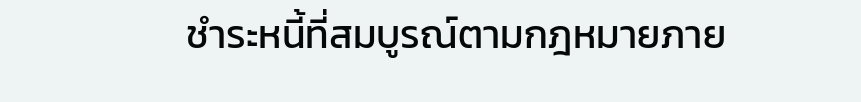ชำระหนี้ที่สมบูรณ์ตามกฎหมายภาย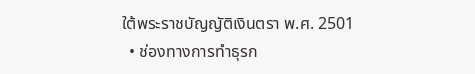ใต้พระราชบัญญัติเงินตรา พ.ศ. 2501
  • ช่องทางการทำธุรก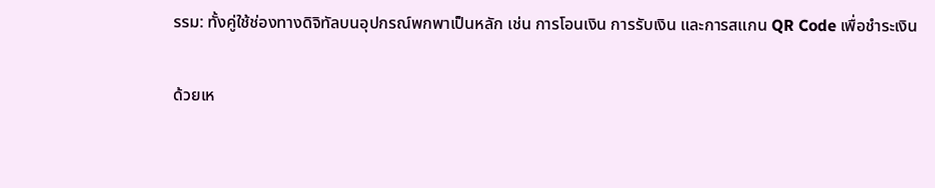รรม: ทั้งคู่ใช้ช่องทางดิจิทัลบนอุปกรณ์พกพาเป็นหลัก เช่น การโอนเงิน การรับเงิน และการสแกน QR Code เพื่อชำระเงิน

ด้วยเห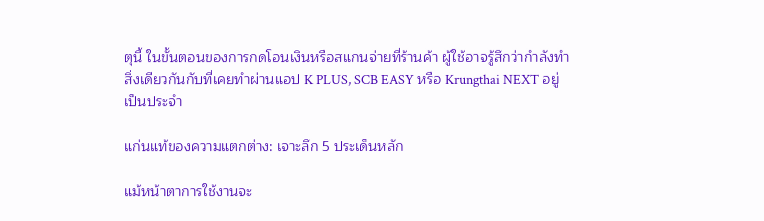ตุนี้ ในขั้นตอนของการกดโอนเงินหรือสแกนจ่ายที่ร้านค้า ผู้ใช้อาจรู้สึกว่ากำลังทำสิ่งเดียวกันกับที่เคยทำผ่านแอป K PLUS, SCB EASY หรือ Krungthai NEXT อยู่เป็นประจำ

แก่นแท้ของความแตกต่าง: เจาะลึก 5 ประเด็นหลัก

แม้หน้าตาการใช้งานจะ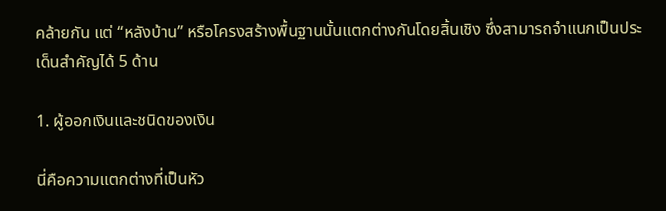คล้ายกัน แต่ “หลังบ้าน” หรือโครงสร้างพื้นฐานนั้นแตกต่างกันโดยสิ้นเชิง ซึ่งสามารถจำแนกเป็นประเด็นสำคัญได้ 5 ด้าน

1. ผู้ออกเงินและชนิดของเงิน

นี่คือความแตกต่างที่เป็นหัว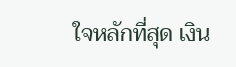ใจหลักที่สุด เงิน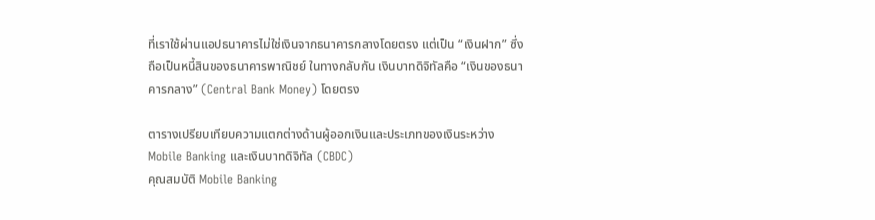ที่เราใช้ผ่านแอปธนาคารไม่ใช่เงินจากธนาคารกลางโดยตรง แต่เป็น “เงินฝาก” ซึ่งถือเป็นหนี้สินของธนาคารพาณิชย์ ในทางกลับกัน เงินบาทดิจิทัลคือ “เงินของธนาคารกลาง” (Central Bank Money) โดยตรง

ตารางเปรียบเทียบความแตกต่างด้านผู้ออกเงินและประเภทของเงินระหว่าง Mobile Banking และเงินบาทดิจิทัล (CBDC)
คุณสมบัติ Mobile Banking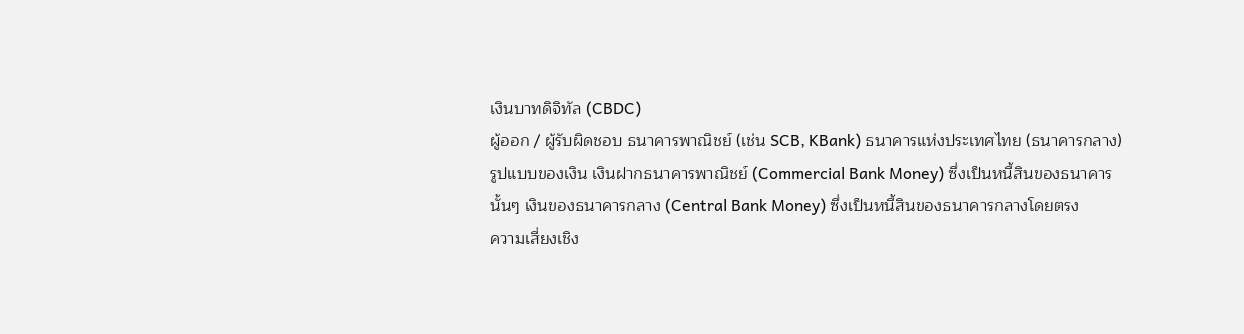เงินบาทดิจิทัล (CBDC)
ผู้ออก / ผู้รับผิดชอบ ธนาคารพาณิชย์ (เช่น SCB, KBank) ธนาคารแห่งประเทศไทย (ธนาคารกลาง)
รูปแบบของเงิน เงินฝากธนาคารพาณิชย์ (Commercial Bank Money) ซึ่งเป็นหนี้สินของธนาคารนั้นๆ เงินของธนาคารกลาง (Central Bank Money) ซึ่งเป็นหนี้สินของธนาคารกลางโดยตรง
ความเสี่ยงเชิง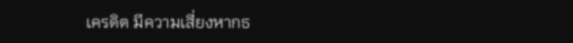เครดิต มีความเสี่ยงหากธ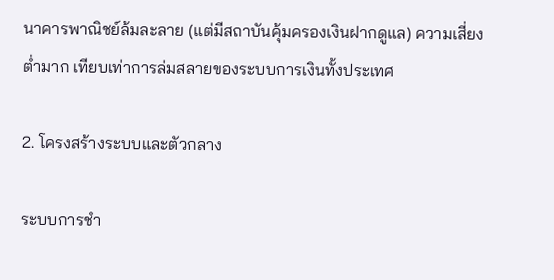นาคารพาณิชย์ล้มละลาย (แต่มีสถาบันคุ้มครองเงินฝากดูแล) ความเสี่ยงต่ำมาก เทียบเท่าการล่มสลายของระบบการเงินทั้งประเทศ

2. โครงสร้างระบบและตัวกลาง

ระบบการชำ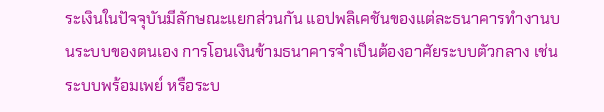ระเงินในปัจจุบันมีลักษณะแยกส่วนกัน แอปพลิเคชันของแต่ละธนาคารทำงานบนระบบของตนเอง การโอนเงินข้ามธนาคารจำเป็นต้องอาศัยระบบตัวกลาง เช่น ระบบพร้อมเพย์ หรือระบ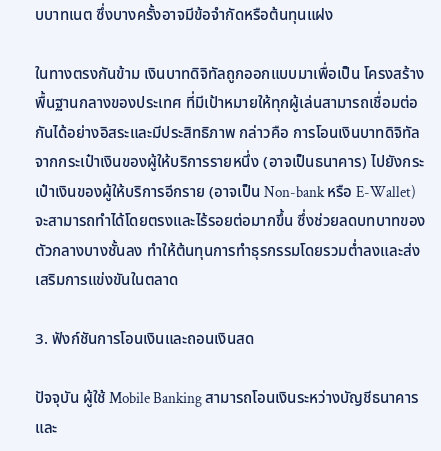บบาทเนต ซึ่งบางครั้งอาจมีข้อจำกัดหรือต้นทุนแฝง

ในทางตรงกันข้าม เงินบาทดิจิทัลถูกออกแบบมาเพื่อเป็น โครงสร้างพื้นฐานกลางของประเทศ ที่มีเป้าหมายให้ทุกผู้เล่นสามารถเชื่อมต่อกันได้อย่างอิสระและมีประสิทธิภาพ กล่าวคือ การโอนเงินบาทดิจิทัลจากกระเป๋าเงินของผู้ให้บริการรายหนึ่ง (อาจเป็นธนาคาร) ไปยังกระเป๋าเงินของผู้ให้บริการอีกราย (อาจเป็น Non-bank หรือ E-Wallet) จะสามารถทำได้โดยตรงและไร้รอยต่อมากขึ้น ซึ่งช่วยลดบทบาทของตัวกลางบางชั้นลง ทำให้ต้นทุนการทำธุรกรรมโดยรวมต่ำลงและส่งเสริมการแข่งขันในตลาด

3. ฟังก์ชันการโอนเงินและถอนเงินสด

ปัจจุบัน ผู้ใช้ Mobile Banking สามารถโอนเงินระหว่างบัญชีธนาคาร และ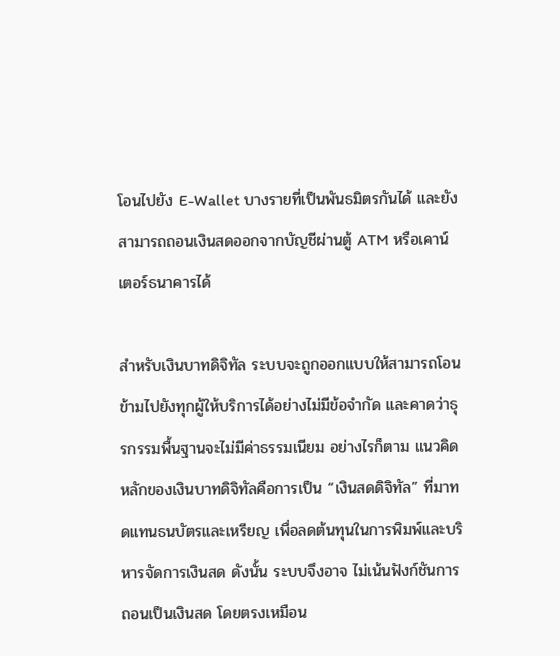โอนไปยัง E-Wallet บางรายที่เป็นพันธมิตรกันได้ และยังสามารถถอนเงินสดออกจากบัญชีผ่านตู้ ATM หรือเคาน์เตอร์ธนาคารได้

สำหรับเงินบาทดิจิทัล ระบบจะถูกออกแบบให้สามารถโอนข้ามไปยังทุกผู้ให้บริการได้อย่างไม่มีข้อจำกัด และคาดว่าธุรกรรมพื้นฐานจะไม่มีค่าธรรมเนียม อย่างไรก็ตาม แนวคิดหลักของเงินบาทดิจิทัลคือการเป็น “เงินสดดิจิทัล” ที่มาทดแทนธนบัตรและเหรียญ เพื่อลดต้นทุนในการพิมพ์และบริหารจัดการเงินสด ดังนั้น ระบบจึงอาจ ไม่เน้นฟังก์ชันการถอนเป็นเงินสด โดยตรงเหมือน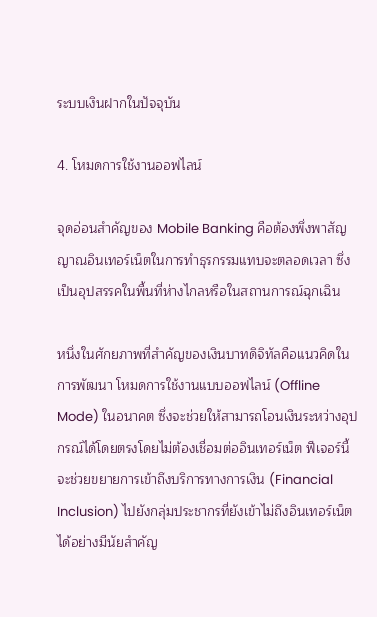ระบบเงินฝากในปัจจุบัน

4. โหมดการใช้งานออฟไลน์

จุดอ่อนสำคัญของ Mobile Banking คือต้องพึ่งพาสัญญาณอินเทอร์เน็ตในการทำธุรกรรมแทบจะตลอดเวลา ซึ่งเป็นอุปสรรคในพื้นที่ห่างไกลหรือในสถานการณ์ฉุกเฉิน

หนึ่งในศักยภาพที่สำคัญของเงินบาทดิจิทัลคือแนวคิดในการพัฒนา โหมดการใช้งานแบบออฟไลน์ (Offline Mode) ในอนาคต ซึ่งจะช่วยให้สามารถโอนเงินระหว่างอุปกรณ์ได้โดยตรงโดยไม่ต้องเชื่อมต่ออินเทอร์เน็ต ฟีเจอร์นี้จะช่วยขยายการเข้าถึงบริการทางการเงิน (Financial Inclusion) ไปยังกลุ่มประชากรที่ยังเข้าไม่ถึงอินเทอร์เน็ตได้อย่างมีนัยสำคัญ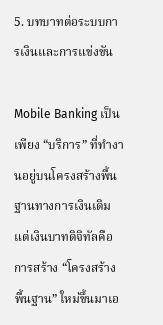5. บทบาทต่อระบบการเงินและการแข่งขัน

Mobile Banking เป็นเพียง “บริการ” ที่ทำงานอยู่บนโครงสร้างพื้นฐานทางการเงินเดิม แต่เงินบาทดิจิทัลคือการสร้าง “โครงสร้างพื้นฐาน” ใหม่ขึ้นมาเอ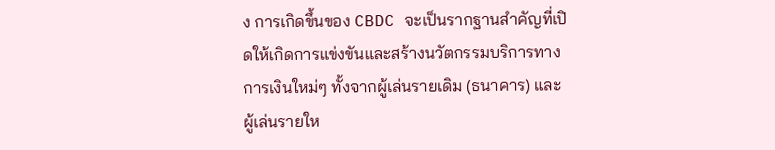ง การเกิดขึ้นของ CBDC จะเป็นรากฐานสำคัญที่เปิดให้เกิดการแข่งขันและสร้างนวัตกรรมบริการทางการเงินใหม่ๆ ทั้งจากผู้เล่นรายเดิม (ธนาคาร) และผู้เล่นรายให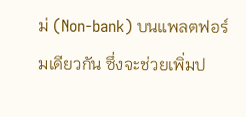ม่ (Non-bank) บนแพลตฟอร์มเดียวกัน ซึ่งจะช่วยเพิ่มป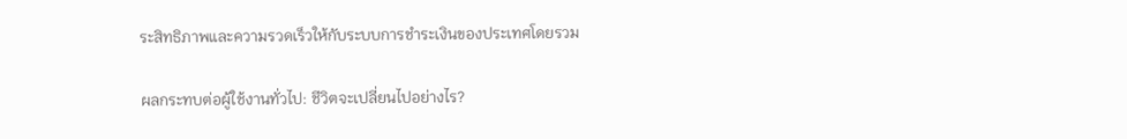ระสิทธิภาพและความรวดเร็วให้กับระบบการชำระเงินของประเทศโดยรวม

ผลกระทบต่อผู้ใช้งานทั่วไป: ชีวิตจะเปลี่ยนไปอย่างไร?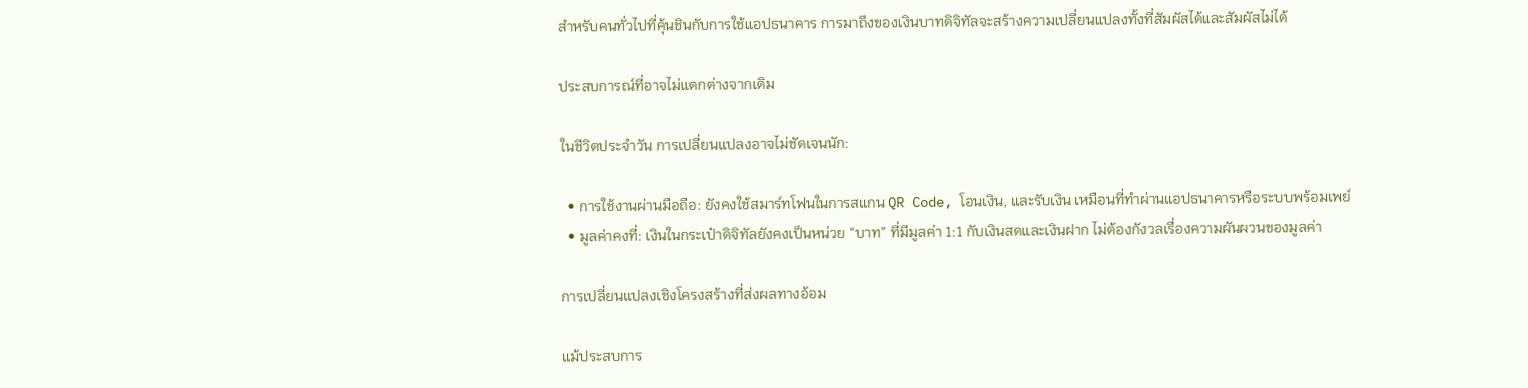สำหรับคนทั่วไปที่คุ้นชินกับการใช้แอปธนาคาร การมาถึงของเงินบาทดิจิทัลจะสร้างความเปลี่ยนแปลงทั้งที่สัมผัสได้และสัมผัสไม่ได้

ประสบการณ์ที่อาจไม่แตกต่างจากเดิม

ในชีวิตประจำวัน การเปลี่ยนแปลงอาจไม่ชัดเจนนัก:

  • การใช้งานผ่านมือถือ: ยังคงใช้สมาร์ทโฟนในการสแกน QR Code, โอนเงิน, และรับเงิน เหมือนที่ทำผ่านแอปธนาคารหรือระบบพร้อมเพย์
  • มูลค่าคงที่: เงินในกระเป๋าดิจิทัลยังคงเป็นหน่วย “บาท” ที่มีมูลค่า 1:1 กับเงินสดและเงินฝาก ไม่ต้องกังวลเรื่องความผันผวนของมูลค่า

การเปลี่ยนแปลงเชิงโครงสร้างที่ส่งผลทางอ้อม

แม้ประสบการ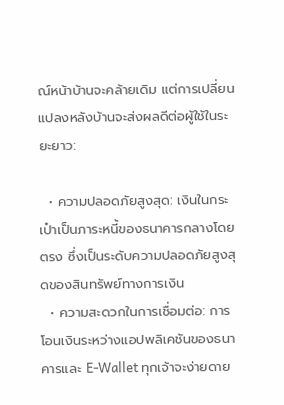ณ์หน้าบ้านจะคล้ายเดิม แต่การเปลี่ยนแปลงหลังบ้านจะส่งผลดีต่อผู้ใช้ในระยะยาว:

  • ความปลอดภัยสูงสุด: เงินในกระเป๋าเป็นภาระหนี้ของธนาคารกลางโดยตรง ซึ่งเป็นระดับความปลอดภัยสูงสุดของสินทรัพย์ทางการเงิน
  • ความสะดวกในการเชื่อมต่อ: การโอนเงินระหว่างแอปพลิเคชันของธนาคารและ E-Wallet ทุกเจ้าจะง่ายดาย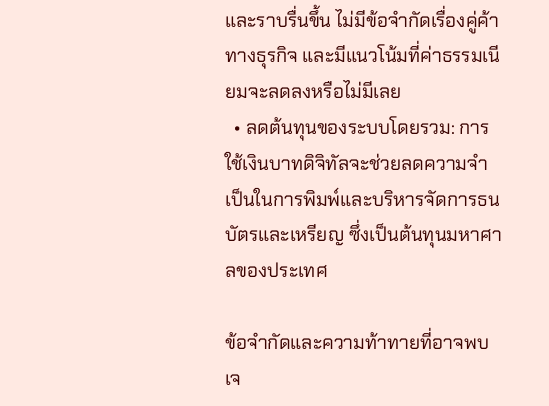และราบรื่นขึ้น ไม่มีข้อจำกัดเรื่องคู่ค้าทางธุรกิจ และมีแนวโน้มที่ค่าธรรมเนียมจะลดลงหรือไม่มีเลย
  • ลดต้นทุนของระบบโดยรวม: การใช้เงินบาทดิจิทัลจะช่วยลดความจำเป็นในการพิมพ์และบริหารจัดการธนบัตรและเหรียญ ซึ่งเป็นต้นทุนมหาศาลของประเทศ

ข้อจำกัดและความท้าทายที่อาจพบเจ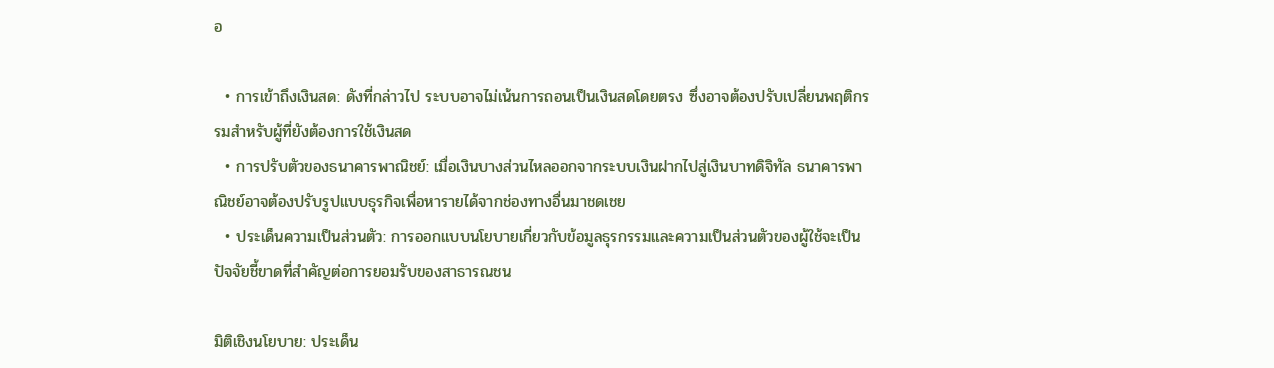อ

  • การเข้าถึงเงินสด: ดังที่กล่าวไป ระบบอาจไม่เน้นการถอนเป็นเงินสดโดยตรง ซึ่งอาจต้องปรับเปลี่ยนพฤติกรรมสำหรับผู้ที่ยังต้องการใช้เงินสด
  • การปรับตัวของธนาคารพาณิชย์: เมื่อเงินบางส่วนไหลออกจากระบบเงินฝากไปสู่เงินบาทดิจิทัล ธนาคารพาณิชย์อาจต้องปรับรูปแบบธุรกิจเพื่อหารายได้จากช่องทางอื่นมาชดเชย
  • ประเด็นความเป็นส่วนตัว: การออกแบบนโยบายเกี่ยวกับข้อมูลธุรกรรมและความเป็นส่วนตัวของผู้ใช้จะเป็นปัจจัยชี้ขาดที่สำคัญต่อการยอมรับของสาธารณชน

มิติเชิงนโยบาย: ประเด็น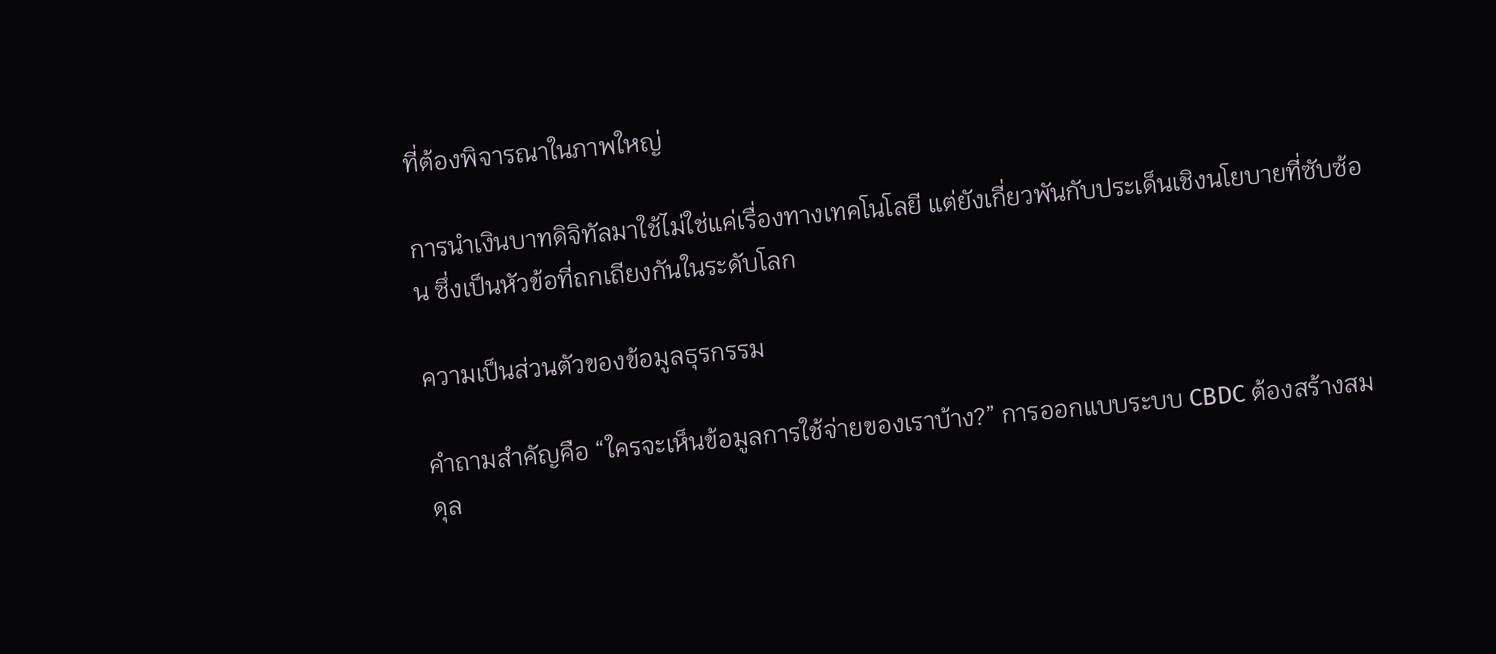ที่ต้องพิจารณาในภาพใหญ่

การนำเงินบาทดิจิทัลมาใช้ไม่ใช่แค่เรื่องทางเทคโนโลยี แต่ยังเกี่ยวพันกับประเด็นเชิงนโยบายที่ซับซ้อน ซึ่งเป็นหัวข้อที่ถกเถียงกันในระดับโลก

ความเป็นส่วนตัวของข้อมูลธุรกรรม

คำถามสำคัญคือ “ใครจะเห็นข้อมูลการใช้จ่ายของเราบ้าง?” การออกแบบระบบ CBDC ต้องสร้างสมดุล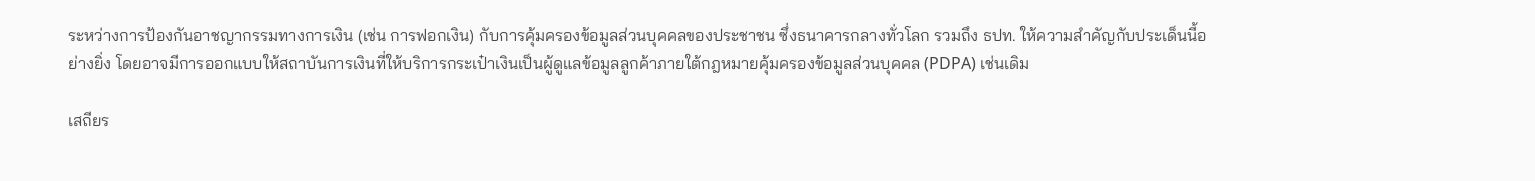ระหว่างการป้องกันอาชญากรรมทางการเงิน (เช่น การฟอกเงิน) กับการคุ้มครองข้อมูลส่วนบุคคลของประชาชน ซึ่งธนาคารกลางทั่วโลก รวมถึง ธปท. ให้ความสำคัญกับประเด็นนี้อย่างยิ่ง โดยอาจมีการออกแบบให้สถาบันการเงินที่ให้บริการกระเป๋าเงินเป็นผู้ดูแลข้อมูลลูกค้าภายใต้กฎหมายคุ้มครองข้อมูลส่วนบุคคล (PDPA) เช่นเดิม

เสถียร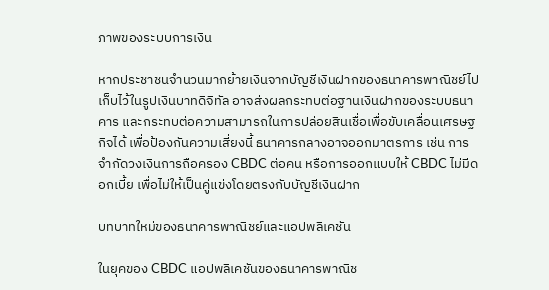ภาพของระบบการเงิน

หากประชาชนจำนวนมากย้ายเงินจากบัญชีเงินฝากของธนาคารพาณิชย์ไปเก็บไว้ในรูปเงินบาทดิจิทัล อาจส่งผลกระทบต่อฐานเงินฝากของระบบธนาคาร และกระทบต่อความสามารถในการปล่อยสินเชื่อเพื่อขับเคลื่อนเศรษฐกิจได้ เพื่อป้องกันความเสี่ยงนี้ ธนาคารกลางอาจออกมาตรการ เช่น การจำกัดวงเงินการถือครอง CBDC ต่อคน หรือการออกแบบให้ CBDC ไม่มีดอกเบี้ย เพื่อไม่ให้เป็นคู่แข่งโดยตรงกับบัญชีเงินฝาก

บทบาทใหม่ของธนาคารพาณิชย์และแอปพลิเคชัน

ในยุคของ CBDC แอปพลิเคชันของธนาคารพาณิช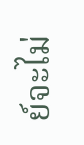ย์จะไม่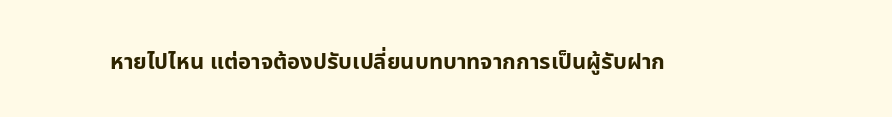หายไปไหน แต่อาจต้องปรับเปลี่ยนบทบาทจากการเป็นผู้รับฝาก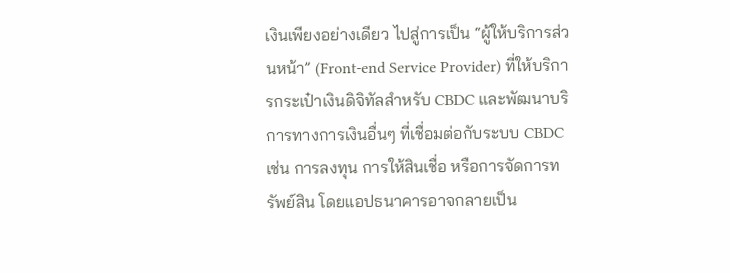เงินเพียงอย่างเดียว ไปสู่การเป็น “ผู้ให้บริการส่วนหน้า” (Front-end Service Provider) ที่ให้บริการกระเป๋าเงินดิจิทัลสำหรับ CBDC และพัฒนาบริการทางการเงินอื่นๆ ที่เชื่อมต่อกับระบบ CBDC เช่น การลงทุน การให้สินเชื่อ หรือการจัดการทรัพย์สิน โดยแอปธนาคารอาจกลายเป็น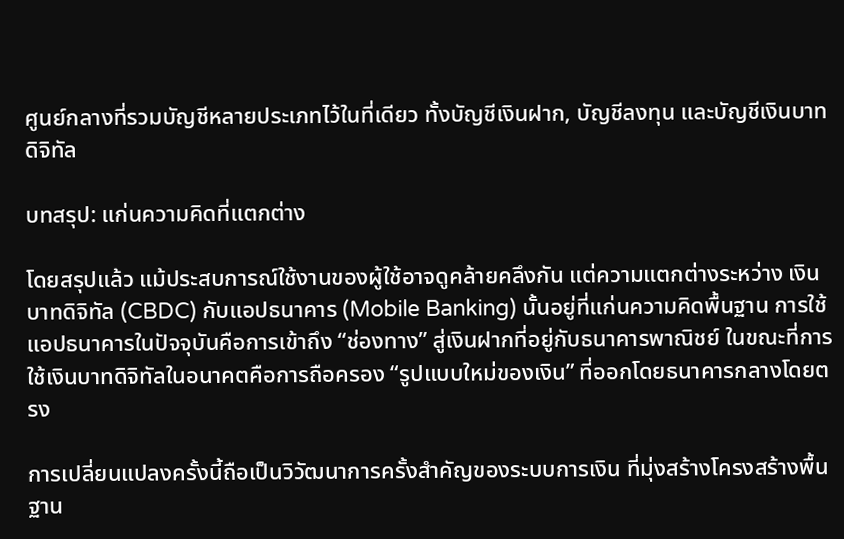ศูนย์กลางที่รวมบัญชีหลายประเภทไว้ในที่เดียว ทั้งบัญชีเงินฝาก, บัญชีลงทุน และบัญชีเงินบาทดิจิทัล

บทสรุป: แก่นความคิดที่แตกต่าง

โดยสรุปแล้ว แม้ประสบการณ์ใช้งานของผู้ใช้อาจดูคล้ายคลึงกัน แต่ความแตกต่างระหว่าง เงินบาทดิจิทัล (CBDC) กับแอปธนาคาร (Mobile Banking) นั้นอยู่ที่แก่นความคิดพื้นฐาน การใช้แอปธนาคารในปัจจุบันคือการเข้าถึง “ช่องทาง” สู่เงินฝากที่อยู่กับธนาคารพาณิชย์ ในขณะที่การใช้เงินบาทดิจิทัลในอนาคตคือการถือครอง “รูปแบบใหม่ของเงิน” ที่ออกโดยธนาคารกลางโดยตรง

การเปลี่ยนแปลงครั้งนี้ถือเป็นวิวัฒนาการครั้งสำคัญของระบบการเงิน ที่มุ่งสร้างโครงสร้างพื้นฐาน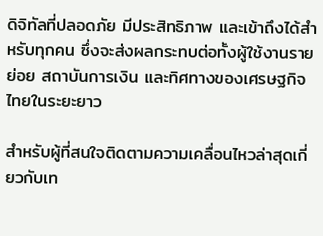ดิจิทัลที่ปลอดภัย มีประสิทธิภาพ และเข้าถึงได้สำหรับทุกคน ซึ่งจะส่งผลกระทบต่อทั้งผู้ใช้งานรายย่อย สถาบันการเงิน และทิศทางของเศรษฐกิจไทยในระยะยาว

สำหรับผู้ที่สนใจติดตามความเคลื่อนไหวล่าสุดเกี่ยวกับเท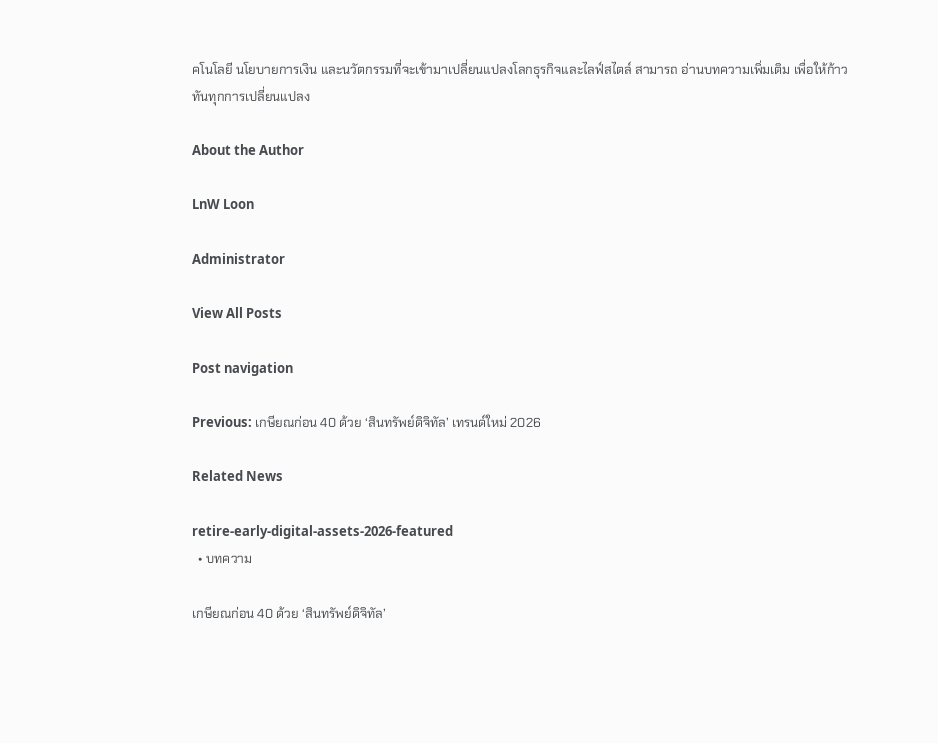คโนโลยี นโยบายการเงิน และนวัตกรรมที่จะเข้ามาเปลี่ยนแปลงโลกธุรกิจและไลฟ์สไตล์ สามารถ อ่านบทความเพิ่มเติม เพื่อให้ก้าวทันทุกการเปลี่ยนแปลง

About the Author

LnW Loon

Administrator

View All Posts

Post navigation

Previous: เกษียณก่อน 40 ด้วย ‘สินทรัพย์ดิจิทัล’ เทรนด์ใหม่ 2026

Related News

retire-early-digital-assets-2026-featured
  • บทความ

เกษียณก่อน 40 ด้วย ‘สินทรัพย์ดิจิทัล’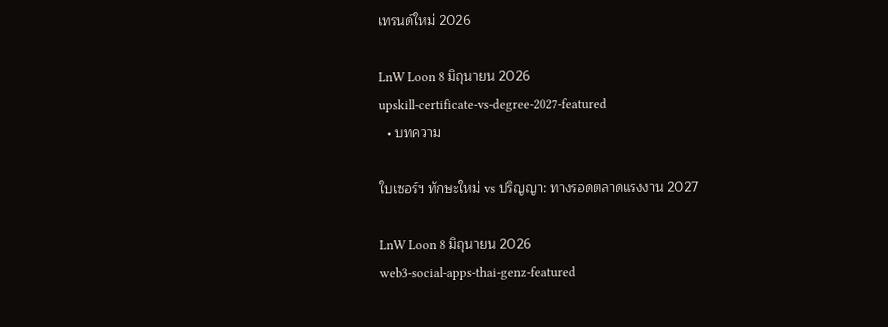เทรนด์ใหม่ 2026

LnW Loon 8 มิถุนายน 2026
upskill-certificate-vs-degree-2027-featured
  • บทความ

ใบเซอร์ฯ ทักษะใหม่ vs ปริญญา: ทางรอดตลาดแรงงาน 2027

LnW Loon 8 มิถุนายน 2026
web3-social-apps-thai-genz-featured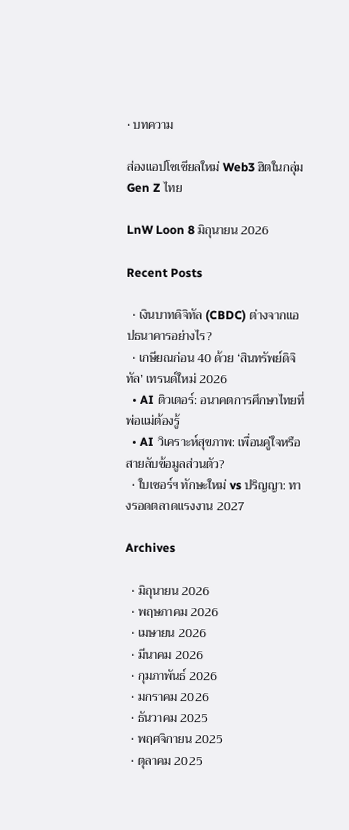• บทความ

ส่องแอปโซเชียลใหม่ Web3 ฮิตในกลุ่ม Gen Z ไทย

LnW Loon 8 มิถุนายน 2026

Recent Posts

  • เงินบาทดิจิทัล (CBDC) ต่างจากแอปธนาคารอย่างไร?
  • เกษียณก่อน 40 ด้วย ‘สินทรัพย์ดิจิทัล’ เทรนด์ใหม่ 2026
  • AI ติวเตอร์: อนาคตการศึกษาไทยที่พ่อแม่ต้องรู้
  • AI วิเคราะห์สุขภาพ: เพื่อนคู่ใจหรือสายลับข้อมูลส่วนตัว?
  • ใบเซอร์ฯ ทักษะใหม่ vs ปริญญา: ทางรอดตลาดแรงงาน 2027

Archives

  • มิถุนายน 2026
  • พฤษภาคม 2026
  • เมษายน 2026
  • มีนาคม 2026
  • กุมภาพันธ์ 2026
  • มกราคม 2026
  • ธันวาคม 2025
  • พฤศจิกายน 2025
  • ตุลาคม 2025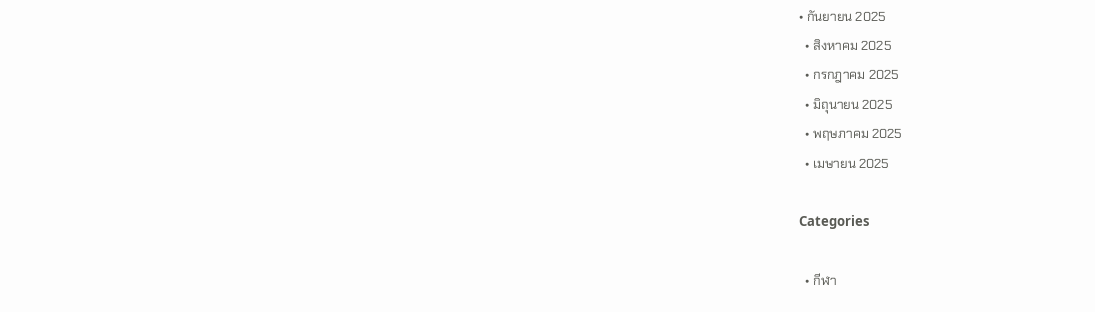• กันยายน 2025
  • สิงหาคม 2025
  • กรกฎาคม 2025
  • มิถุนายน 2025
  • พฤษภาคม 2025
  • เมษายน 2025

Categories

  • กีฬา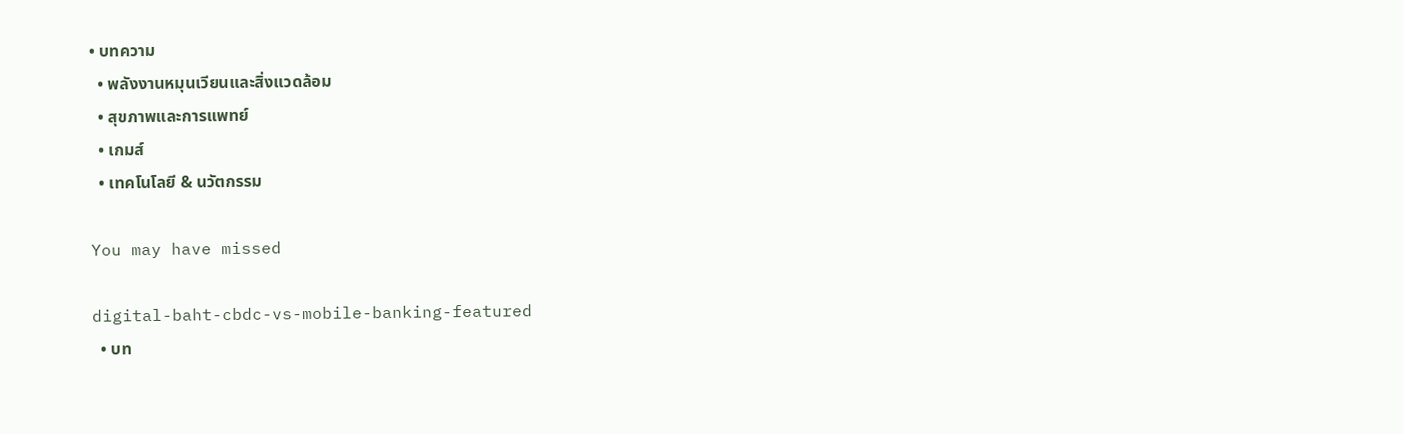• บทความ
  • พลังงานหมุนเวียนและสิ่งแวดล้อม
  • สุขภาพและการแพทย์
  • เกมส์
  • เทคโนโลยี & นวัตกรรม

You may have missed

digital-baht-cbdc-vs-mobile-banking-featured
  • บท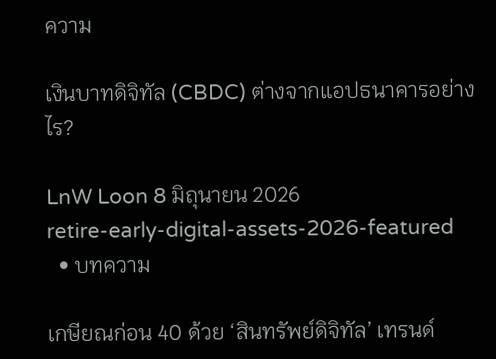ความ

เงินบาทดิจิทัล (CBDC) ต่างจากแอปธนาคารอย่างไร?

LnW Loon 8 มิถุนายน 2026
retire-early-digital-assets-2026-featured
  • บทความ

เกษียณก่อน 40 ด้วย ‘สินทรัพย์ดิจิทัล’ เทรนด์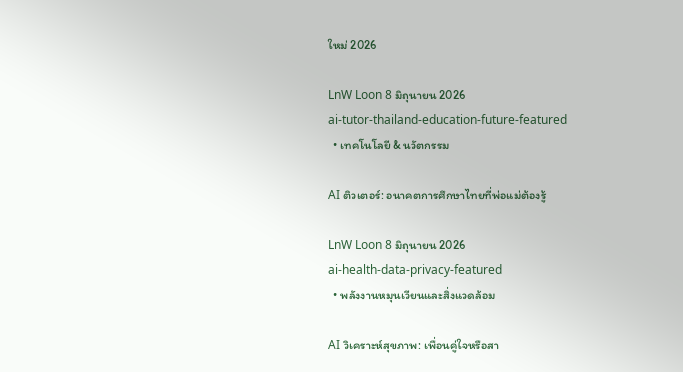ใหม่ 2026

LnW Loon 8 มิถุนายน 2026
ai-tutor-thailand-education-future-featured
  • เทคโนโลยี & นวัตกรรม

AI ติวเตอร์: อนาคตการศึกษาไทยที่พ่อแม่ต้องรู้

LnW Loon 8 มิถุนายน 2026
ai-health-data-privacy-featured
  • พลังงานหมุนเวียนและสิ่งแวดล้อม

AI วิเคราะห์สุขภาพ: เพื่อนคู่ใจหรือสา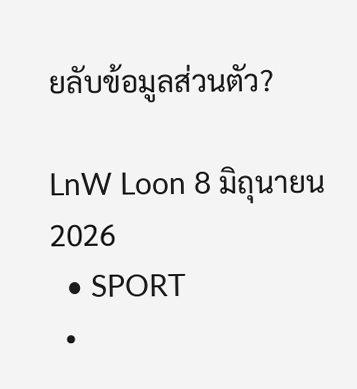ยลับข้อมูลส่วนตัว?

LnW Loon 8 มิถุนายน 2026
  • SPORT
  •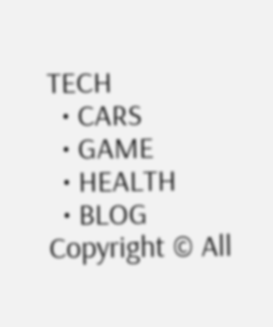TECH
  • CARS
  • GAME
  • HEALTH
  • BLOG
Copyright © All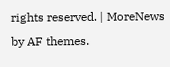rights reserved. | MoreNews by AF themes.